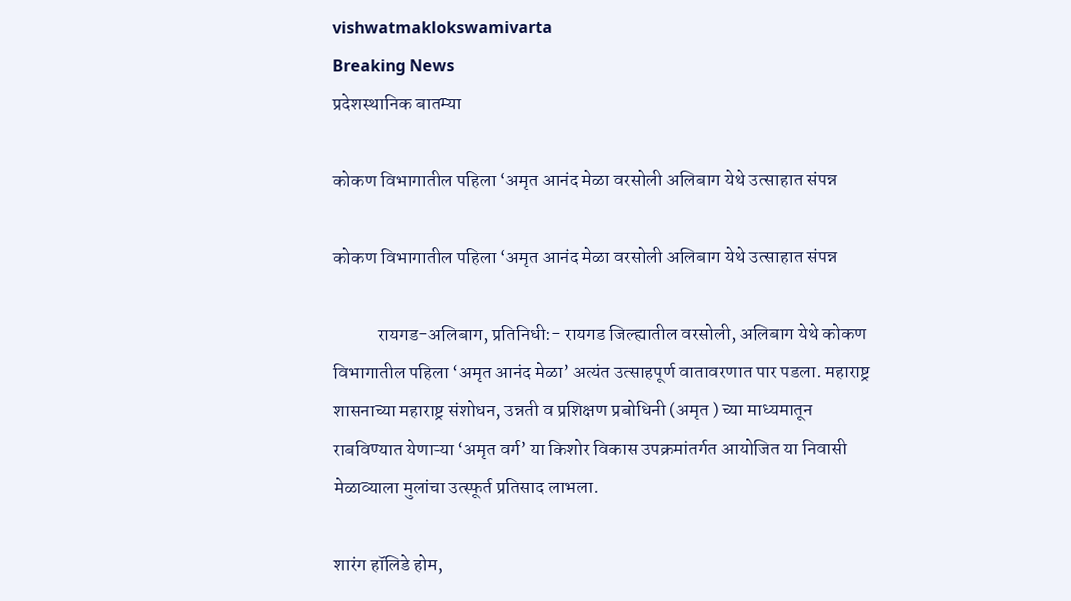vishwatmaklokswamivarta
Breaking News
प्रदेशस्थानिक बातम्या

कोकण विभागातील पहिला ‘अमृत आनंद मेळा वरसोली अलिबाग येथे उत्साहात संपन्न

कोकण विभागातील पहिला ‘अमृत आनंद मेळा वरसोली अलिबाग येथे उत्साहात संपन्न

            रायगड-अलिबाग, प्रतिनिधी:- रायगड जिल्ह्यातील वरसोली, अलिबाग येथे कोकण विभागातील पहिला ‘अमृत आनंद मेळा’ अत्यंत उत्साहपूर्ण वातावरणात पार पडला. महाराष्ट्र शासनाच्या महाराष्ट्र संशोधन, उन्नती व प्रशिक्षण प्रबोधिनी (अमृत ) च्या माध्यमातून राबविण्यात येणाऱ्या ‘अमृत वर्ग’ या किशोर विकास उपक्रमांतर्गत आयोजित या निवासी मेळाव्याला मुलांचा उत्स्फूर्त प्रतिसाद लाभला.

शारंग हॉलिडे होम,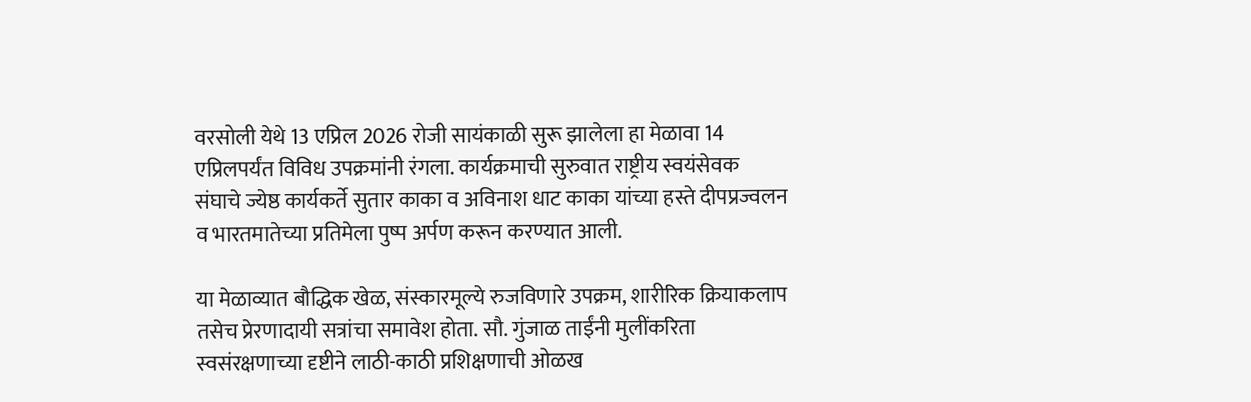वरसोली येथे 13 एप्रिल 2026 रोजी सायंकाळी सुरू झालेला हा मेळावा 14 एप्रिलपर्यंत विविध उपक्रमांनी रंगला. कार्यक्रमाची सुरुवात राष्ट्रीय स्वयंसेवक संघाचे ज्येष्ठ कार्यकर्ते सुतार काका व अविनाश धाट काका यांच्या हस्ते दीपप्रज्वलन व भारतमातेच्या प्रतिमेला पुष्प अर्पण करून करण्यात आली.

या मेळाव्यात बौद्धिक खेळ, संस्कारमूल्ये रुजविणारे उपक्रम, शारीरिक क्रियाकलाप तसेच प्रेरणादायी सत्रांचा समावेश होता. सौ. गुंजाळ ताईंनी मुलींकरिता स्वसंरक्षणाच्या दृष्टीने लाठी-काठी प्रशिक्षणाची ओळख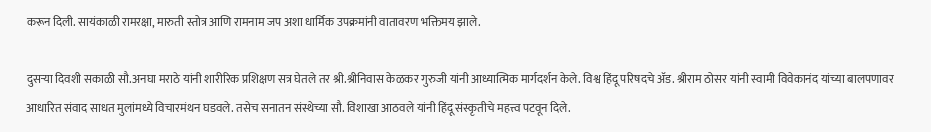करून दिली. सायंकाळी रामरक्षा, मारुती स्तोत्र आणि रामनाम जप अशा धार्मिक उपक्रमांनी वातावरण भक्तिमय झाले.

दुसऱ्या दिवशी सकाळी सौ.अनघा मराठे यांनी शारीरिक प्रशिक्षण सत्र घेतले तर श्री.श्रीनिवास केळकर गुरुजी यांनी आध्यात्मिक मार्गदर्शन केले. विश्व हिंदू परिषदचे अ‍ॅड. श्रीराम ठोसर यांनी स्वामी विवेकानंद यांच्या बालपणावर आधारित संवाद साधत मुलांमध्ये विचारमंथन घडवले. तसेच सनातन संस्थेच्या सौ. विशाखा आठवले यांनी हिंदू संस्कृतीचे महत्त्व पटवून दिले.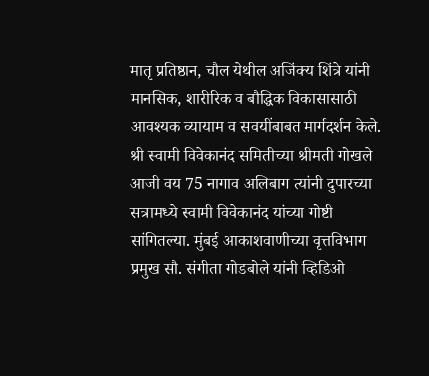मातृ प्रतिष्ठान, चौल येथील अजिंक्य शिंत्रे यांनी मानसिक, शारीरिक व बौद्धिक विकासासाठी आवश्यक व्यायाम व सवयींबाबत मार्गदर्शन केले. श्री स्वामी विवेकानंद समितीच्या श्रीमती गोखले आजी वय 75 नागाव अलिबाग त्यांनी दुपारच्या सत्रामध्ये स्वामी विवेकानंद यांच्या गोष्टी सांगितल्या. मुंबई आकाशवाणीच्या वृत्तविभाग प्रमुख सौ. संगीता गोडबोले यांनी व्हिडिओ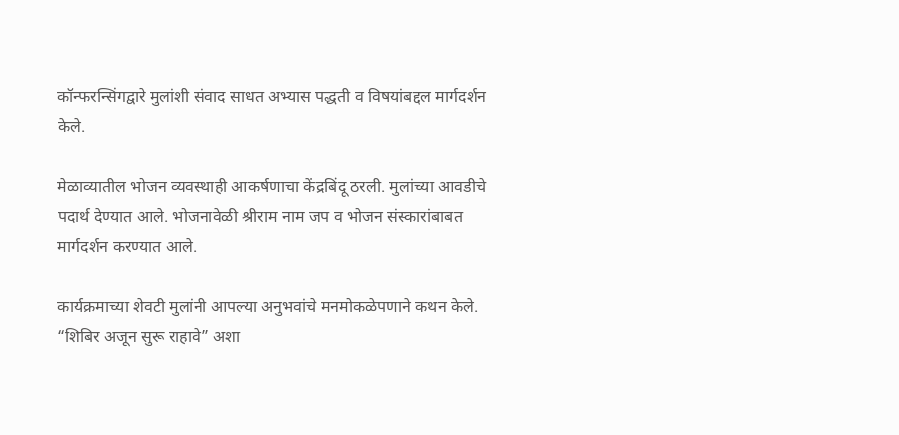कॉन्फरन्सिंगद्वारे मुलांशी संवाद साधत अभ्यास पद्धती व विषयांबद्दल मार्गदर्शन केले.

मेळाव्यातील भोजन व्यवस्थाही आकर्षणाचा केंद्रबिंदू ठरली. मुलांच्या आवडीचे पदार्थ देण्यात आले. भोजनावेळी श्रीराम नाम जप व भोजन संस्कारांबाबत मार्गदर्शन करण्यात आले.

कार्यक्रमाच्या शेवटी मुलांनी आपल्या अनुभवांचे मनमोकळेपणाने कथन केले. “शिबिर अजून सुरू राहावे” अशा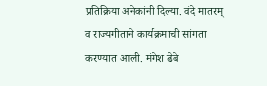प्रतिक्रिया अनेकांनी दिल्या. वंदे मातरम् व राज्यगीताने कार्यक्रमाची सांगता करण्यात आली. मंगेश ढेबे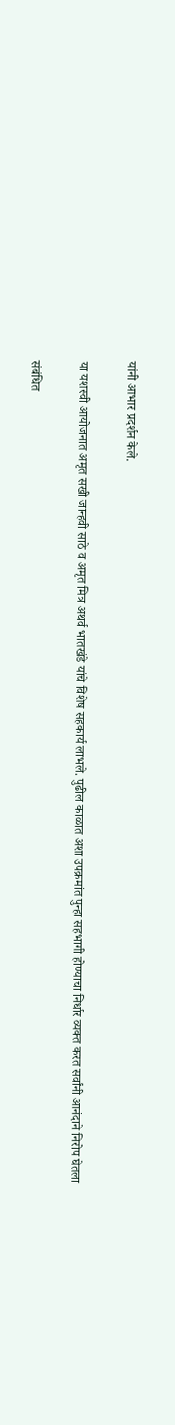यांनी आभार प्रदर्शन केले.

या यशस्वी आयोजनात अमृत सखी जान्हवी साठे व अमृत मित्र अथर्व भातखंडे यांचे विशेष सहकार्य लाभले. पुढील काळात अशा उपक्रमांत पुन्हा सहभागी होण्याचा निर्धार व्यक्त करत सर्वांनी आनंदाने निरोप घेतला

संबंधित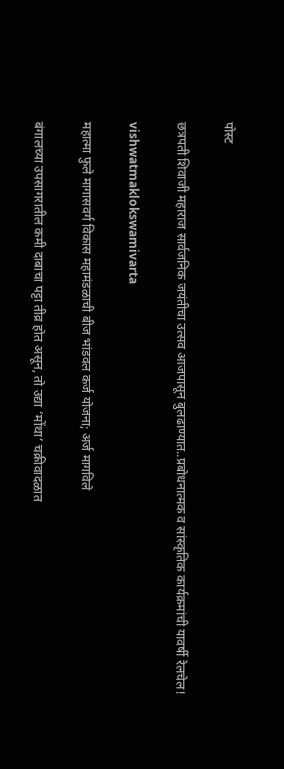पोस्ट

छत्रपती शिवाजी महाराज सार्वजनिक जयंतीचा उत्सव आजपासून बुलढाण्यात..प्रबोधनात्मक व सांस्कृतिक कार्यक्रमांची यावर्षी रेलचेल!

vishwatmaklokswamivarta

महात्मा फुले मागासवर्ग विकास महामंडळाची बीज भांडवल कर्ज योजना; अर्ज मागविले

बंगालच्या उपसागरातील कमी दाबाचा पट्टा तीव्र होत असून, तो उद्या ‘मोंथा’ चक्रीवादळात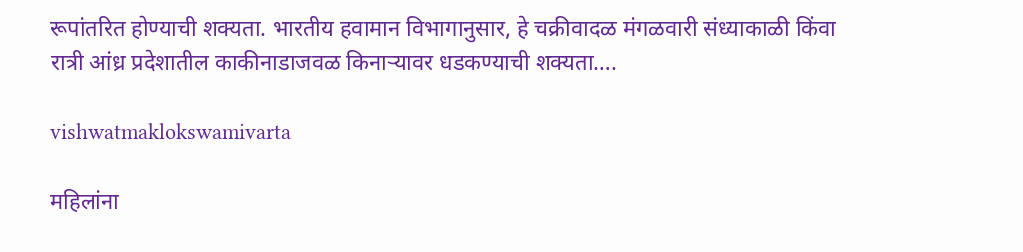रूपांतरित होण्याची शक्यता. भारतीय हवामान विभागानुसार, हे चक्रीवादळ मंगळवारी संध्याकाळी किंवा रात्री आंध्र प्रदेशातील काकीनाडाजवळ किनाऱ्यावर धडकण्याची शक्यता….

vishwatmaklokswamivarta

महिलांना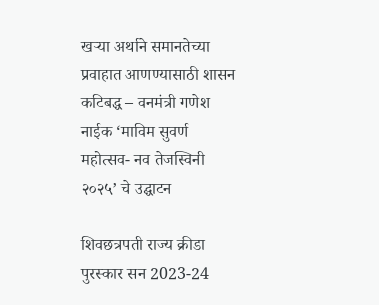खऱ्या अर्थाने समानतेच्या प्रवाहात आणण्यासाठी शासन कटिबद्ध – वनमंत्री गणेश नाईक ‘माविम सुवर्ण महोत्सव- नव तेजस्विनी २०२५’ चे उद्घाटन

शिवछत्रपती राज्य क्रीडा पुरस्कार सन 2023-24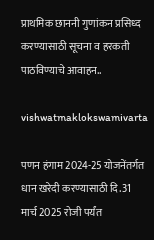प्राथमिक छाननी गुणांकन प्रसिध्द करण्यासाठी सूचना व हरकती पाठविण्याचे आवाहन..

vishwatmaklokswamivarta

पणन हंगाम 2024-25 योजनेंतर्गत धान खरेदी करण्यासाठी दि.31 मार्च 2025 रोजी पर्यंत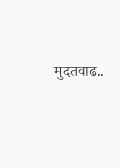मुदतवाढ..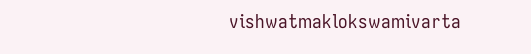vishwatmaklokswamivarta